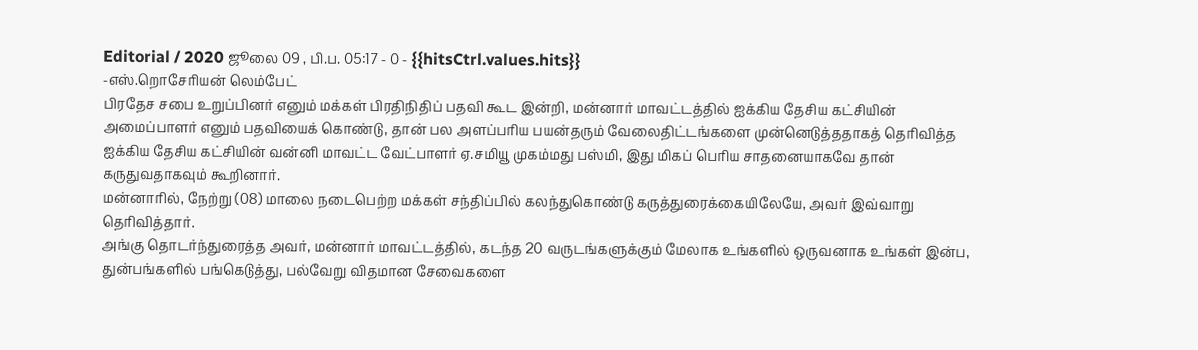Editorial / 2020 ஜூலை 09 , பி.ப. 05:17 - 0 - {{hitsCtrl.values.hits}}
-எஸ்.றொசேரியன் லெம்பேட்
பிரதேச சபை உறுப்பினர் எனும் மக்கள் பிரதிநிதிப் பதவி கூட இன்றி, மன்னார் மாவட்டத்தில் ஐக்கிய தேசிய கட்சியின் அமைப்பாளர் எனும் பதவியைக் கொண்டு, தான் பல அளப்பரிய பயன்தரும் வேலைதிட்டங்களை முன்னெடுத்ததாகத் தெரிவித்த ஐக்கிய தேசிய கட்சியின் வன்னி மாவட்ட வேட்பாளர் ஏ.சமியூ முகம்மது பஸ்மி, இது மிகப் பெரிய சாதனையாகவே தான் கருதுவதாகவும் கூறினார்.
மன்னாரில், நேற்று (08) மாலை நடைபெற்ற மக்கள் சந்திப்பில் கலந்துகொண்டு கருத்துரைக்கையிலேயே, அவர் இவ்வாறு தெரிவித்தார்.
அங்கு தொடர்ந்துரைத்த அவர், மன்னார் மாவட்டத்தில், கடந்த 20 வருடங்களுக்கும் மேலாக உங்களில் ஒருவனாக உங்கள் இன்ப, துன்பங்களில் பங்கெடுத்து, பல்வேறு விதமான சேவைகளை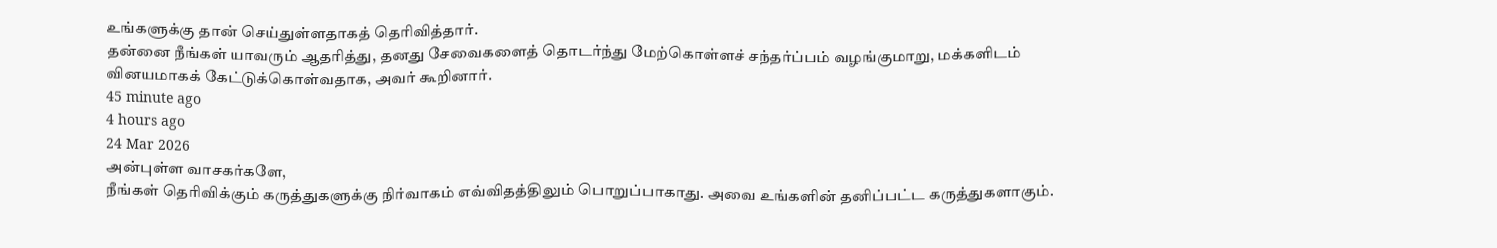உங்களுக்கு தான் செய்துள்ளதாகத் தெரிவித்தார்.
தன்னை நீங்கள் யாவரும் ஆதரித்து, தனது சேவைகளைத் தொடர்ந்து மேற்கொள்ளச் சந்தர்ப்பம் வழங்குமாறு, மக்களிடம் வினயமாகக் கேட்டுக்கொள்வதாக, அவர் கூறினார்.
45 minute ago
4 hours ago
24 Mar 2026
அன்புள்ள வாசகர்களே,
நீங்கள் தெரிவிக்கும் கருத்துகளுக்கு நிர்வாகம் எவ்விதத்திலும் பொறுப்பாகாது. அவை உங்களின் தனிப்பட்ட கருத்துகளாகும்.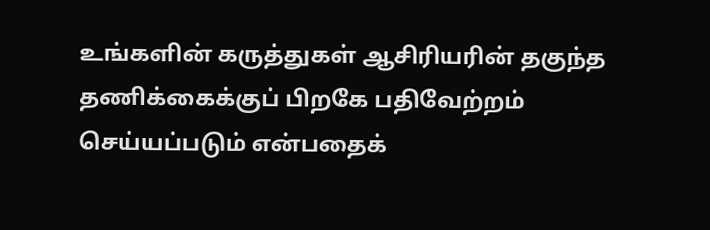உங்களின் கருத்துகள் ஆசிரியரின் தகுந்த தணிக்கைக்குப் பிறகே பதிவேற்றம் செய்யப்படும் என்பதைக்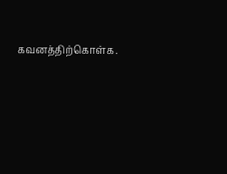கவனத்திற்கொள்க.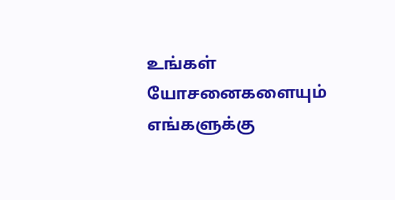உங்கள் யோசனைகளையும் எங்களுக்கு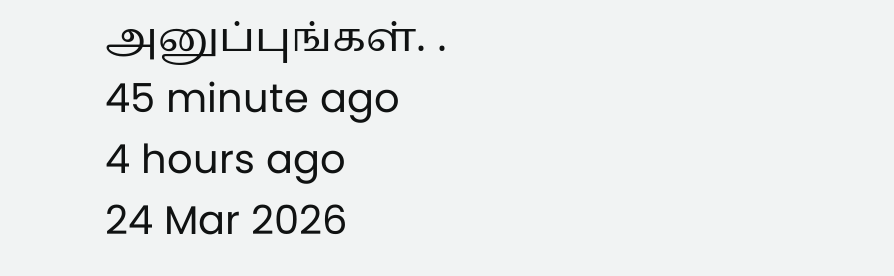அனுப்புங்கள். .
45 minute ago
4 hours ago
24 Mar 2026